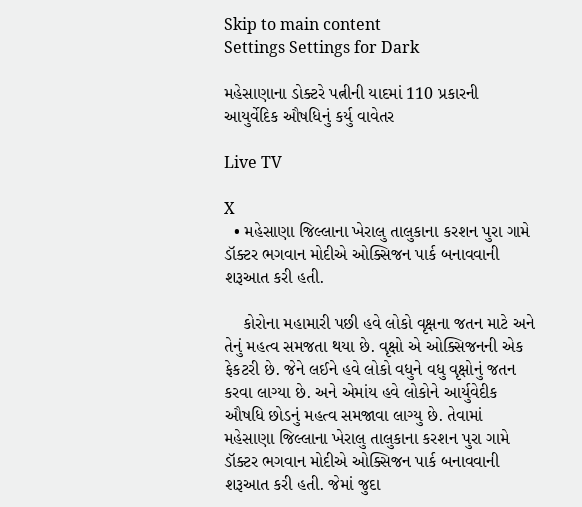Skip to main content
Settings Settings for Dark

મહેસાણાના ડોક્ટરે પત્નીની યાદમાં 110 પ્રકારની આયુર્વેદિક ઔષધિનું કર્યુ વાવેતર

Live TV

X
  • મહેસાણા જિલ્લાના ખેરાલુ તાલુકાના કરશન પુરા ગામે ડૉક્ટર ભગવાન મોદીએ ઓક્સિજન પાર્ક બનાવવાની શરૂઆત કરી હતી.

    કોરોના મહામારી પછી હવે લોકો વૃક્ષના જતન માટે અને તેનું મહત્વ સમજતા થયા છે. વૃક્ષો એ ઓક્સિજનની એક ફેકટરી છે. જેને લઈને હવે લોકો વધુને વધુ વૃક્ષોનું જતન કરવા લાગ્યા છે. અને એમાંય હવે લોકોને આર્યુવેદીક ઔષધિ છોડનું મહત્વ સમજાવા લાગ્યુ છે. તેવામાં મહેસાણા જિલ્લાના ખેરાલુ તાલુકાના કરશન પુરા ગામે ડૉક્ટર ભગવાન મોદીએ ઓક્સિજન પાર્ક બનાવવાની શરૂઆત કરી હતી. જેમાં જુદા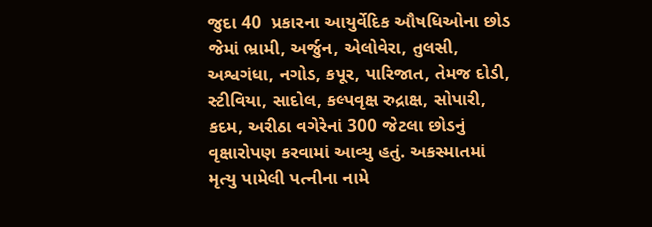જુદા 40  પ્રકારના આયુર્વેદિક ઔષધિઓના છોડ જેમાં ભ્રામી, અર્જુન, એલોવેરા, તુલસી, અશ્વગંધા, નગોડ, કપૂર, પારિજાત, તેમજ દોડી, સ્ટીવિયા, સાદોલ, કલ્પવૃક્ષ રુદ્રાક્ષ, સોપારી, કદમ, અરીઠા વગેરેનાં 300 જેટલા છોડનું વૃક્ષારોપણ કરવામાં આવ્યુ હતું. અકસ્માતમાં મૃત્યુ પામેલી પત્નીના નામે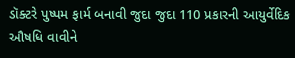ડૉક્ટરે પુષ્પમ ફાર્મ બનાવી જુદા જુદા 110 પ્રકારની આયુર્વેદિક ઔષધિ વાવીને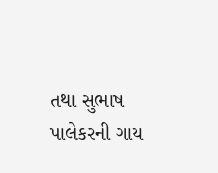તથા સુભાષ પાલેકરની ગાય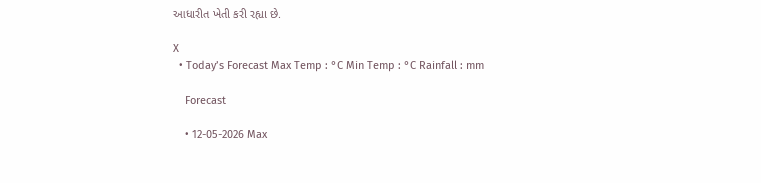આધારીત ખેતી કરી રહ્યા છે.

X
  • Today’s Forecast Max Temp : °C Min Temp : °C Rainfall : mm

    Forecast

    • 12-05-2026 Max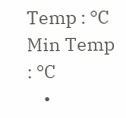Temp : °C Min Temp : °C
    •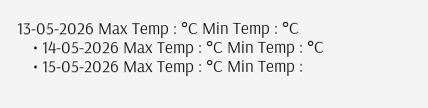13-05-2026 Max Temp : °C Min Temp : °C
    • 14-05-2026 Max Temp : °C Min Temp : °C
    • 15-05-2026 Max Temp : °C Min Temp :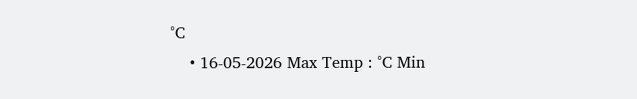°C
    • 16-05-2026 Max Temp : °C Min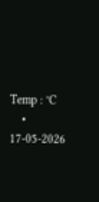Temp : °C
    • 17-05-2026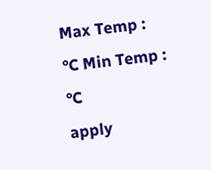Max Temp : °C Min Temp : °C
apply